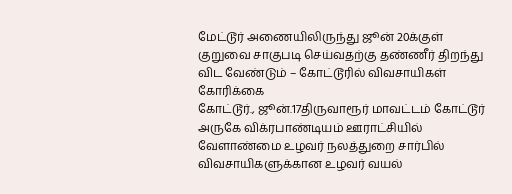மேட்டூர் அணையிலிருந்து ஜூன் 20க்குள் குறுவை சாகுபடி செய்வதற்கு தண்ணீர் திறந்து விட வேண்டும் – கோட்டூரில் விவசாயிகள் கோரிக்கை
கோட்டூர்., ஜூன்.17திருவாரூர் மாவட்டம் கோட்டூர் அருகே விக்ரபாண்டியம் ஊராட்சியில் வேளாண்மை உழவர் நலத்துறை சார்பில் விவசாயிகளுக்கான உழவர் வயல்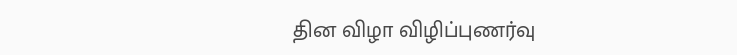தின விழா விழிப்புணர்வு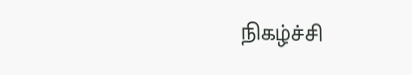நிகழ்ச்சி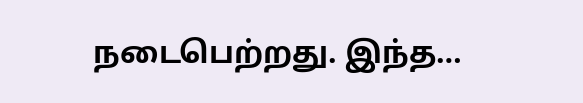நடைபெற்றது. இந்த…